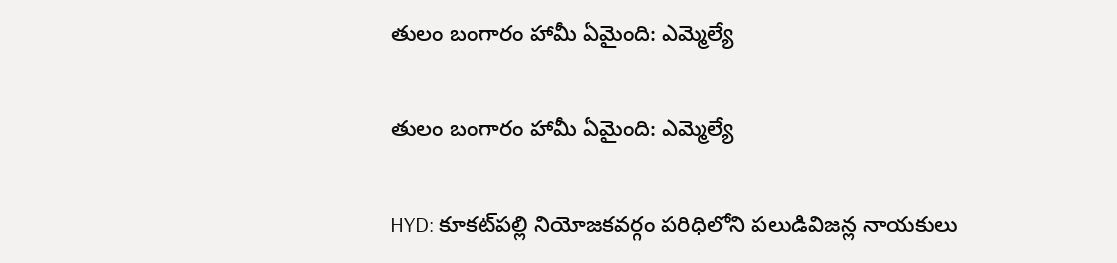తులం బంగారం హామీ ఏమైంది: ఎమ్మెల్యే

తులం బంగారం హామీ ఏమైంది: ఎమ్మెల్యే

HYD: కూకట్‌పల్లి నియోజకవర్గం పరిధిలోని పలుడివిజన్ల నాయకులు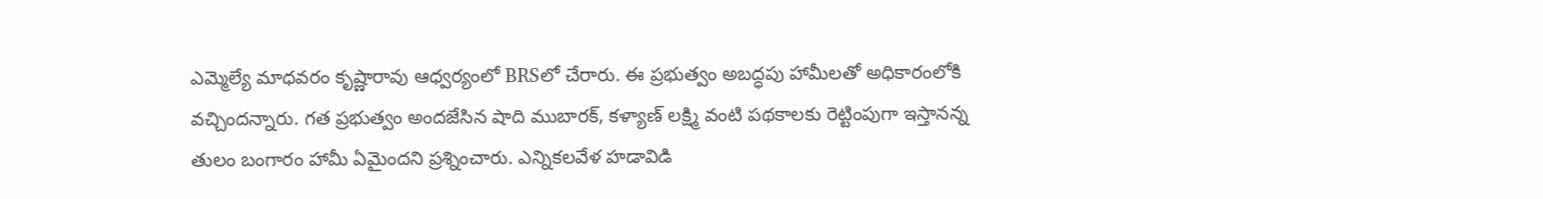ఎమ్మెల్యే మాధవరం కృష్ణారావు ఆధ్వర్యంలో BRSలో చేరారు. ఈ ప్రభుత్వం అబద్ధపు హామీలతో అధికారంలోకి వచ్చిందన్నారు. గత ప్రభుత్వం అందజేసిన షాది ముబారక్, కళ్యాణ్ లక్ష్మి వంటి పథకాలకు రెట్టింపుగా ఇస్తానన్న తులం బంగారం హామీ ఏమైందని ప్రశ్నించారు. ఎన్నికలవేళ హడావిడి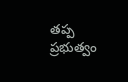తప్ప ప్రభుత్వం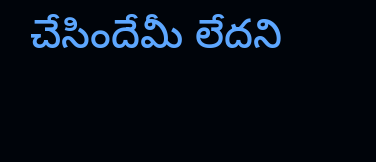చేసిందేమీ లేదని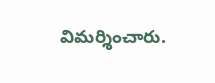విమర్శించారు.